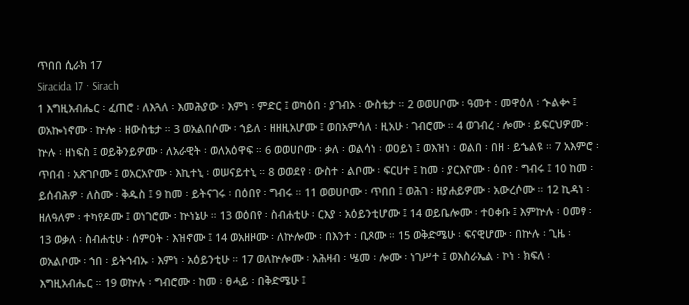ጥበበ ሲራክ 17
Siracida 17 · Sirach
1 እግዚአብሔር ፡ ፈጠሮ ፡ ለእጓለ ፡ እመሕያው ፡ እምነ ፡ ምድር ፤ ወካዕበ ፡ ያገብኦ ፡ ውስቴታ ። 2 ወወሀቦሙ ፡ ዓመተ ፡ መዋዕለ ፡ ኍልቍ ፤ ወአኰነኖሙ ፡ ኵሎ ፡ ዘውስቴታ ። 3 ወአልበሶሙ ፡ ኀይለ ፡ ዘዘዚአሆሙ ፤ ወበአምሳለ ፡ ዚአሁ ፡ ገብሮሙ ። 4 ወገብረ ፡ ሎሙ ፡ ይፍርህዎሙ ፡ ኵሉ ፡ ዘነፍስ ፤ ወይቅንይዎሙ ፡ ለአራዊት ፡ ወለአዕዋፍ ። 6 ወወሀቦሙ ፡ ቃለ ፡ ወልሳነ ፡ ወዐይነ ፤ ወእዝነ ፡ ወልበ ፡ በዘ ፡ ይኄልዩ ። 7 አእምሮ ፡ ጥበብ ፡ አጽገቦሙ ፤ ወአርአዮሙ ፡ እኪተኒ ፡ ወሠናይተኒ ። 8 ወወደየ ፡ ውስተ ፡ ልቦሙ ፡ ፍርሀተ ፤ ከመ ፡ ያርእዮሙ ፡ ዕበየ ፡ ግብሩ ፤ 10 ከመ ፡ ይሰብሕዎ ፡ ለስሙ ፡ ቅዱስ ፤ 9 ከመ ፡ ይትናገሩ ፡ በዕበየ ፡ ግብሩ ። 11 ወወሀቦሙ ፡ ጥበበ ፤ ወሕገ ፡ ዘያሐይዎሙ ፡ አውረሶሙ ። 12 ኪዳነ ፡ ዘለዓለም ፡ ተካየዶሙ ፤ ወነገሮሙ ፡ ኵነኔሁ ። 13 ወዕበየ ፡ ስብሐቲሁ ፡ ርእያ ፡ አዕይንቲሆሙ ፤ 14 ወይቤሎሙ ፡ ተዐቀቡ ፤ እምኵሉ ፡ ዐመፃ ፡ 13 ወቃለ ፡ ስብሐቲሁ ፡ ሰምዐት ፡ እዝኖሙ ፤ 14 ወአዘዞሙ ፡ ለኵሎሙ ፡ በእንተ ፡ ቢጾሙ ። 15 ወቅድሜሁ ፡ ፍናዊሆሙ ፡ በኵሉ ፡ ጊዜ ፡ ወአልቦሙ ፡ ኀበ ፡ ይትኀብኡ ፡ እምነ ፡ አዕይንቲሁ ። 17 ወለኵሎሙ ፡ አሕዛብ ፡ ሤመ ፡ ሎሙ ፡ ነገሥተ ፤ ወእስራኤል ፡ ኮነ ፡ ክፍለ ፡ እግዚአብሔር ። 19 ወኵሉ ፡ ግብሮሙ ፡ ከመ ፡ ፀሓይ ፡ በቅድሜሁ ፤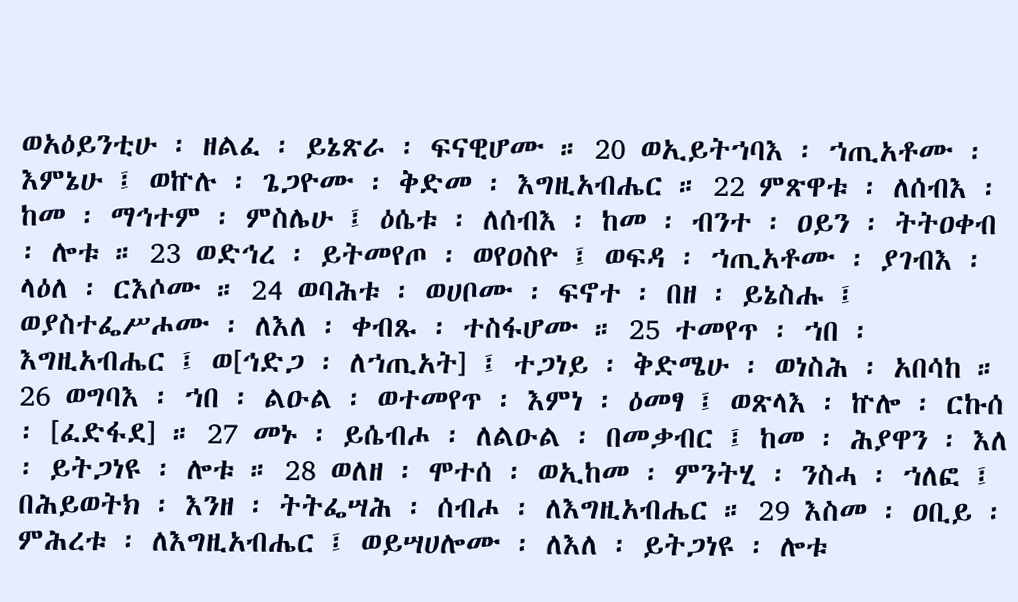ወአዕይንቲሁ ፡ ዘልፈ ፡ ይኔጽራ ፡ ፍናዊሆሙ ። 20 ወኢይትኀባእ ፡ ኀጢአቶሙ ፡ እምኔሁ ፤ ወኵሉ ፡ ጌጋዮሙ ፡ ቅድመ ፡ እግዚአብሔር ። 22 ምጽዋቱ ፡ ለሰብእ ፡ ከመ ፡ ማኅተም ፡ ምስሌሁ ፤ ዕሴቱ ፡ ለሰብእ ፡ ከመ ፡ ብንተ ፡ ዐይን ፡ ትትዐቀብ ፡ ሎቱ ። 23 ወድኅረ ፡ ይትመየጦ ፡ ወየዐስዮ ፤ ወፍዳ ፡ ኀጢአቶሙ ፡ ያገብእ ፡ ላዕለ ፡ ርእሶሙ ። 24 ወባሕቱ ፡ ወሀቦሙ ፡ ፍኖተ ፡ በዘ ፡ ይኔስሑ ፤ ወያስተፌሥሖሙ ፡ ለእለ ፡ ቀብጹ ፡ ተስፋሆሙ ። 25 ተመየጥ ፡ ኀበ ፡ እግዚአብሔር ፤ ወ[ኅድጋ ፡ ለኀጢአት] ፤ ተጋነይ ፡ ቅድሜሁ ፡ ወነስሕ ፡ አበሳከ ። 26 ወግባእ ፡ ኀበ ፡ ልዑል ፡ ወተመየጥ ፡ እምነ ፡ ዕመፃ ፤ ወጽላእ ፡ ኵሎ ፡ ርኩሰ ፡ [ፈድፋደ] ። 27 መኑ ፡ ይሴብሖ ፡ ለልዑል ፡ በመቃብር ፤ ከመ ፡ ሕያዋን ፡ እለ ፡ ይትጋነዩ ፡ ሎቱ ። 28 ወለዘ ፡ ሞተሰ ፡ ወኢከመ ፡ ምንትሂ ፡ ንስሓ ፡ ኀለፎ ፤ በሕይወትክ ፡ እንዘ ፡ ትትፌሣሕ ፡ ሰብሖ ፡ ለእግዚአብሔር ። 29 እስመ ፡ ዐቢይ ፡ ምሕረቱ ፡ ለእግዚአብሔር ፤ ወይሣሀሎሙ ፡ ለእለ ፡ ይትጋነዩ ፡ ሎቱ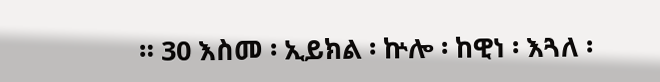። 30 እስመ ፡ ኢይክል ፡ ኵሎ ፡ ከዊነ ፡ እጓለ ፡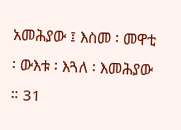አመሕያው ፤ እስመ ፡ መዋቲ ፡ ውእቱ ፡ እጓለ ፡ እመሕያው ። 31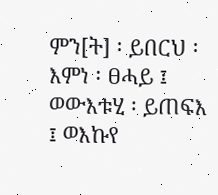ምን[ት] ፡ ይበርህ ፡ እምነ ፡ ፀሓይ ፤ ወውእቱሂ ፡ ይጠፍእ ፤ ወእኩየ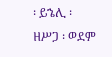፡ ይኄሊ ፡ ዘሥጋ ፡ ወደም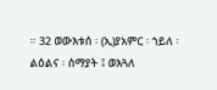። 32 ወውእቱሰ ፡ (ኢ)ያአምር ፡ ኀይለ ፡ ልዕልና ፡ ሰማያት ፤ ወእጓለ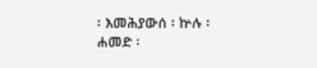፡ እመሕያውሰ ፡ ኵሉ ፡ ሐመድ ፡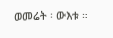ወመሬት ፡ ውእቱ ።